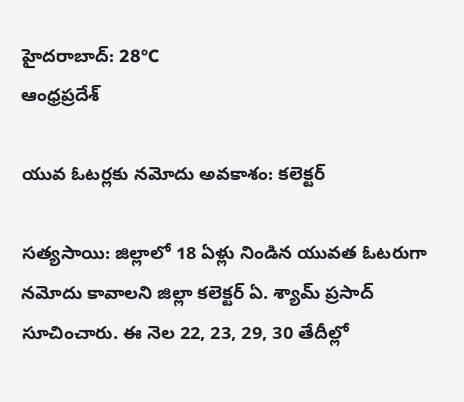హైదరాబాద్: 28°C
ఆంధ్రప్రదేశ్

యువ ఓటర్లకు నమోదు అవకాశం: కలెక్టర్

సత్యసాయి: జిల్లాలో 18 ఏళ్లు నిండిన యువత ఓటరుగా నమోదు కావాలని జిల్లా కలెక్టర్ ఏ. శ్యామ్ ప్రసాద్ సూచించారు. ఈ నెల 22, 23, 29, 30 తేదీల్లో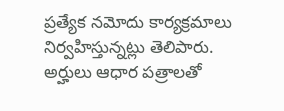ప్రత్యేక నమోదు కార్యక్రమాలు నిర్వహిస్తున్నట్లు తెలిపారు. అర్హులు ఆధార పత్రాలతో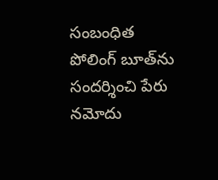సంబంధిత పోలింగ్ బూత్‌ను సందర్శించి పేరు నమోదు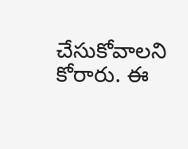చేసుకోవాలని కోరారు. ఈ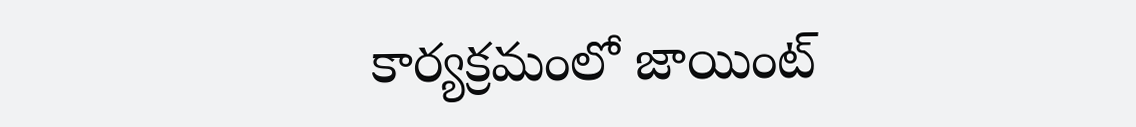కార్యక్రమంలో జాయింట్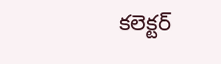కలెక్టర్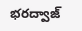భరద్వాజ్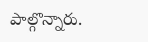పాల్గొన్నారు.